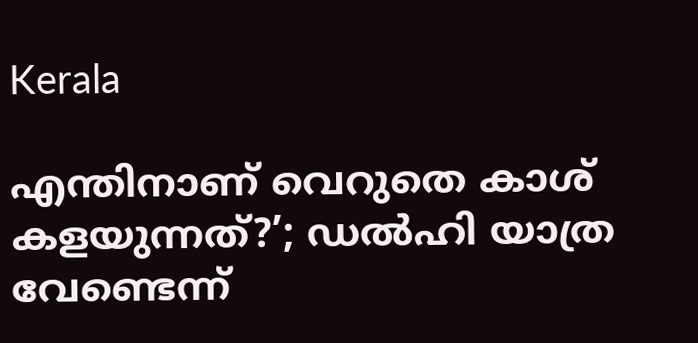Kerala

എന്തിനാണ് വെറുതെ കാശ് കളയുന്നത്?’; ഡല്‍ഹി യാത്ര വേണ്ടെന്ന്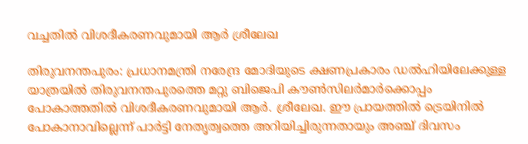വച്ചതില്‍ വിശദീകരണവുമായി ആര്‍ ശ്രീലേഖ

തിരുവനന്തപുരം: പ്രധാനമന്ത്രി നരേന്ദ്ര മോദിയുടെ ക്ഷണപ്രകാരം ഡല്‍ഹിയിലേക്കുള്ള യാത്രയില്‍ തിരുവനന്തപുരത്തെ മറ്റു ബിജെപി കൗണ്‍സിലര്‍മാര്‍ക്കൊപ്പം പോകാത്തതില്‍ വിശദീകരണവുമായി ആര്‍. ശ്രീലേഖ. ഈ പ്രായത്തില്‍ ട്രെയിനില്‍ പോകാനാവില്ലെന്ന് പാര്‍ട്ടി നേതൃത്വത്തെ അറിയിച്ചിരുന്നതായും അഞ്ച് ദിവസം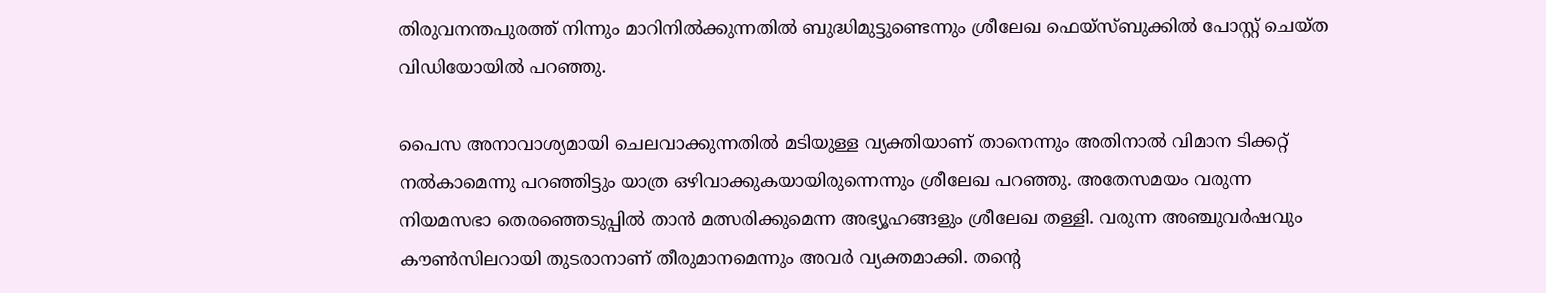തിരുവനന്തപുരത്ത് നിന്നും മാറിനില്‍ക്കുന്നതില്‍ ബുദ്ധിമുട്ടുണ്ടെന്നും ശ്രീലേഖ ഫെയ്‌സ്ബുക്കില്‍ പോസ്റ്റ് ചെയ്ത വിഡിയോയില്‍ പറഞ്ഞു.

പൈസ അനാവാശ്യമായി ചെലവാക്കുന്നതില്‍ മടിയുള്ള വ്യക്തിയാണ് താനെന്നും അതിനാല്‍ വിമാന ടിക്കറ്റ് നല്‍കാമെന്നു പറഞ്ഞിട്ടും യാത്ര ഒഴിവാക്കുകയായിരുന്നെന്നും ശ്രീലേഖ പറഞ്ഞു. അതേസമയം വരുന്ന നിയമസഭാ തെരഞ്ഞെടുപ്പില്‍ താന്‍ മത്സരിക്കുമെന്ന അഭ്യൂഹങ്ങളും ശ്രീലേഖ തള്ളി. വരുന്ന അഞ്ചുവര്‍ഷവും കൗണ്‍സിലറായി തുടരാനാണ് തീരുമാനമെന്നും അവര്‍ വ്യക്തമാക്കി. തന്റെ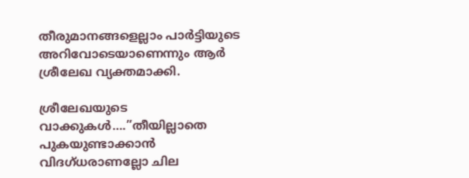തീരുമാനങ്ങളെല്ലാം പാര്‍ട്ടിയുടെ അറിവോടെയാണെന്നും ആര്‍ ശ്രീലേഖ വ്യക്തമാക്കി.

ശ്രീലേഖയുടെ വാക്കുകള്‍….”തീയില്ലാതെ പുകയുണ്ടാക്കാന്‍ വിദഗ്ധരാണല്ലോ ചില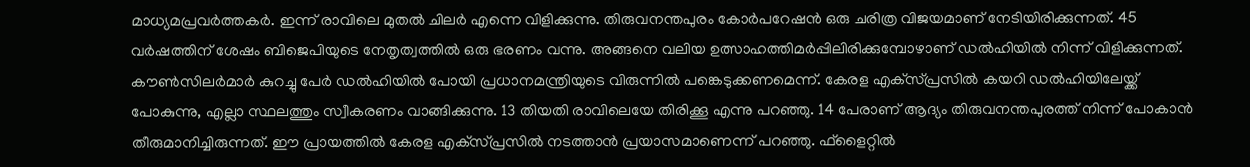മാധ്യമപ്രവര്‍ത്തകര്‍. ഇന്ന് രാവിലെ മുതല്‍ ചിലര്‍ എന്നെ വിളിക്കുന്നു. തിരുവനന്തപുരം കോര്‍പറേഷന്‍ ഒരു ചരിത്ര വിജയമാണ് നേടിയിരിക്കുന്നത്. 45 വര്‍ഷത്തിന് ശേഷം ബിജെപിയുടെ നേതൃത്വത്തില്‍ ഒരു ഭരണം വന്നു. അങ്ങനെ വലിയ ഉത്സാഹത്തിമര്‍പ്പിലിരിക്കുമ്പോഴാണ് ഡല്‍ഹിയില്‍ നിന്ന് വിളിക്കുന്നത്. കൗണ്‍സിലര്‍മാര്‍ കുറച്ചു പേര്‍ ഡല്‍ഹിയില്‍ പോയി പ്രധാനമന്ത്രിയുടെ വിരുന്നില്‍ പങ്കെടുക്കണമെന്ന്. കേരള എക്‌സ്പ്രസില്‍ കയറി ഡല്‍ഹിയിലേയ്ക്ക് പോകുന്നു, എല്ലാ സ്ഥലത്തും സ്വീകരണം വാങ്ങിക്കുന്നു. 13 തിയതി രാവിലെയേ തിരിക്കൂ എന്നു പറഞ്ഞു. 14 പേരാണ് ആദ്യം തിരുവനന്തപുരത്ത് നിന്ന് പോകാന്‍ തീരുമാനിച്ചിരുന്നത്. ഈ പ്രായത്തില്‍ കേരള എക്‌സ്പ്രസില്‍ നടത്താന്‍ പ്രയാസമാണെന്ന് പറഞ്ഞു. ഫ്‌ളൈറ്റില്‍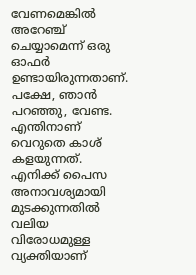വേണമെങ്കില്‍ അറേഞ്ച് ചെയ്യാമെന്ന് ഒരു ഓഫര്‍ ഉണ്ടായിരുന്നതാണ്. പക്ഷേ, ഞാന്‍ പറഞ്ഞു, വേണ്ട. എന്തിനാണ് വെറുതെ കാശ് കളയുന്നത്. എനിക്ക് പൈസ അനാവശ്യമായി മുടക്കുന്നതില്‍ വലിയ വിരോധമുള്ള വ്യക്തിയാണ്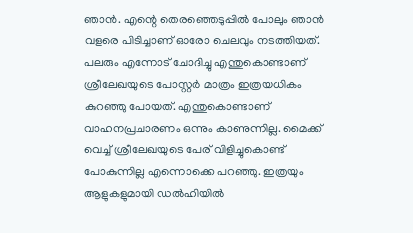ഞാന്‍. എന്റെ തെരഞ്ഞെടുപ്പില്‍ പോലും ഞാന്‍ വളരെ പിടിച്ചാണ് ഓരോ ചെലവും നടത്തിയത്. പലരും എന്നോട് ചോദിച്ചു എന്തുകൊണ്ടാണ് ശ്രീലേഖയുടെ പോസ്റ്റര്‍ മാത്രം ഇത്രയധികം കുറഞ്ഞു പോയത്. എന്തുകൊണ്ടാണ് വാഹനപ്രചാരണം ഒന്നും കാണുന്നില്ല. മൈക്ക് വെച്ച് ശ്രീലേഖയുടെ പേര് വിളിച്ചുകൊണ്ട് പോകുന്നില്ല എന്നൊക്കെ പറഞ്ഞു. ഇത്രയും ആളുകളുമായി ഡല്‍ഹിയില്‍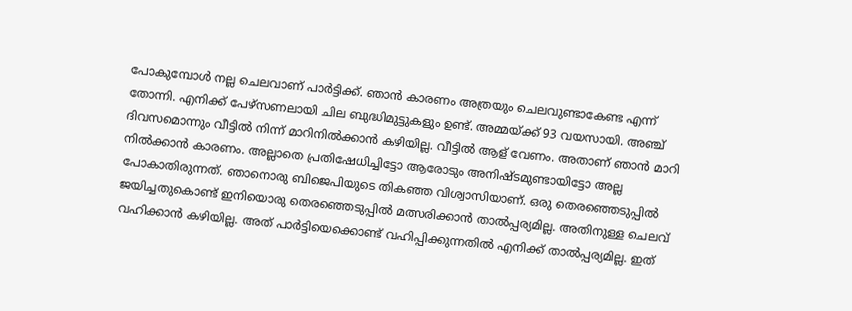പോകുമ്പോള്‍ നല്ല ചെലവാണ് പാര്‍ട്ടിക്ക്. ഞാന്‍ കാരണം അത്രയും ചെലവുണ്ടാകേണ്ട എന്ന് തോന്നി. എനിക്ക് പേഴ്‌സണലായി ചില ബുദ്ധിമുട്ടുകളും ഉണ്ട്. അമ്മയ്ക്ക് 93 വയസായി. അഞ്ച് ദിവസമൊന്നും വീട്ടില്‍ നിന്ന് മാറിനില്‍ക്കാന്‍ കഴിയില്ല. വീട്ടില്‍ ആള് വേണം. അതാണ് ഞാന്‍ മാറി നില്‍ക്കാന്‍ കാരണം. അല്ലാതെ പ്രതിഷേധിച്ചിട്ടോ ആരോടും അനിഷ്ടമുണ്ടായിട്ടോ അല്ല പോകാതിരുന്നത്. ഞാനൊരു ബിജെപിയുടെ തികഞ്ഞ വിശ്വാസിയാണ്. ഒരു തെരഞ്ഞെടുപ്പില്‍ ജയിച്ചതുകൊണ്ട് ഇനിയൊരു തെരഞ്ഞെടുപ്പില്‍ മത്സരിക്കാന്‍ താല്‍പ്പര്യമില്ല. അതിനുള്ള ചെലവ് വഹിക്കാന്‍ കഴിയില്ല. അത് പാര്‍ട്ടിയെക്കൊണ്ട് വഹിപ്പിക്കുന്നതില്‍ എനിക്ക് താല്‍പ്പര്യമില്ല. ഇത്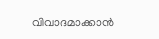വിവാദമാക്കാന്‍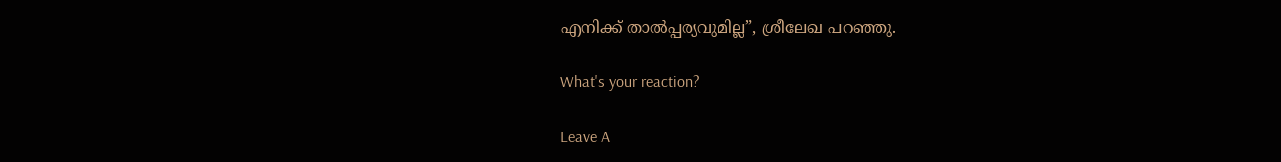എനിക്ക് താല്‍പ്പര്യവുമില്ല”, ശ്രീലേഖ പറഞ്ഞു.

What's your reaction?

Leave A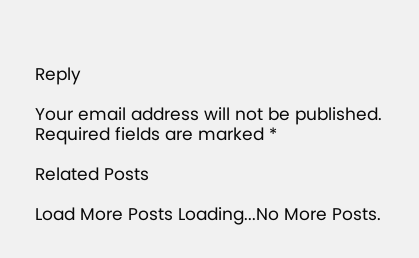Reply

Your email address will not be published. Required fields are marked *

Related Posts

Load More Posts Loading...No More Posts.